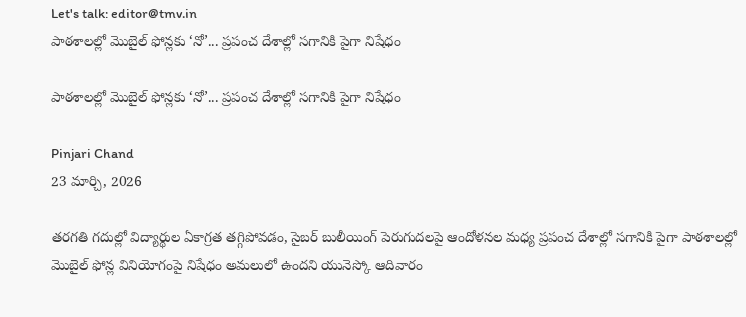Let's talk: editor@tmv.in
పాఠశాలల్లో మొబైల్ ఫోన్లకు ‘నో’... ప్రపంచ దేశాల్లో సగానికి పైగా నిషేధం

పాఠశాలల్లో మొబైల్ ఫోన్లకు ‘నో’... ప్రపంచ దేశాల్లో సగానికి పైగా నిషేధం

Pinjari Chand
23 మార్చి, 2026

తరగతి గదుల్లో విద్యార్థుల ఏకాగ్రత తగ్గిపోవడం, సైబర్ బులీయింగ్ పెరుగుదలపై ఆందోళనల మధ్య ప్రపంచ దేశాల్లో సగానికి పైగా పాఠశాలల్లో మొబైల్ ఫోన్ల వినియోగంపై నిషేధం అమలులో ఉందని యునెస్కో ఆదివారం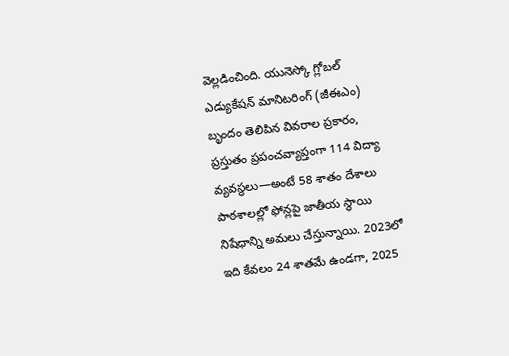వెల్లడించింది. యునెస్కో గ్లోబల్ ఎడ్యుకేషన్ మానిటరింగ్ (జీఈఎం) బృందం తెలిపిన వివరాల ప్రకారం, ప్రస్తుతం ప్రపంచవ్యాప్తంగా 114 విద్యా వ్యవస్థలు—అంటే 58 శాతం దేశాలు పాఠశాలల్లో ఫోన్లపై జాతీయ స్థాయి నిషేధాన్ని అమలు చేస్తున్నాయి. 2023లో ఇది కేవలం 24 శాతమే ఉండగా, 2025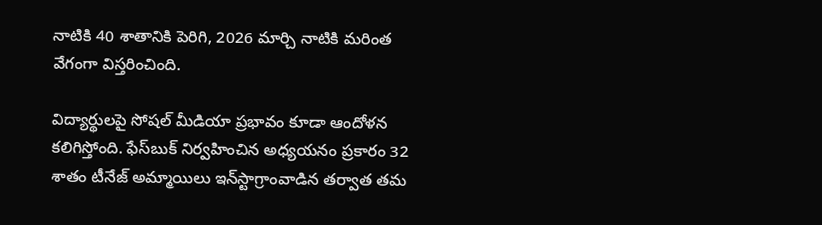నాటికి 40 శాతానికి పెరిగి, 2026 మార్చి నాటికి మరింత వేగంగా విస్తరించింది.

విద్యార్థులపై సోషల్ మీడియా ప్రభావం కూడా ఆందోళన కలిగిస్తోంది. ఫేస్‌బుక్‌ నిర్వహించిన అధ్యయనం ప్రకారం 32 శాతం టీనేజ్ అమ్మాయిలు ఇన్‌స్టాగ్రాంవాడిన తర్వాత తమ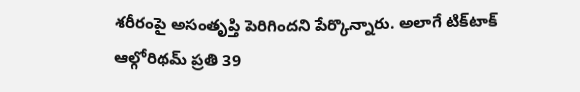శరీరంపై అసంతృప్తి పెరిగిందని పేర్కొన్నారు. అలాగే టిక్‌టాక్‌ ఆల్గోరిథమ్ ప్రతి 39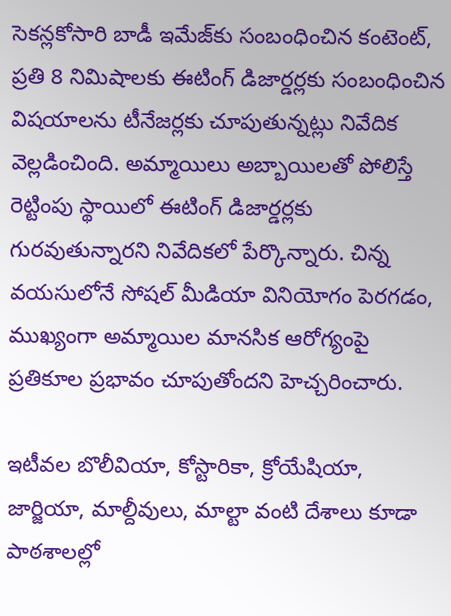సెకన్లకోసారి బాడీ ఇమేజ్‌కు సంబంధించిన కంటెంట్, ప్రతి 8 నిమిషాలకు ఈటింగ్ డిజార్డర్లకు సంబంధించిన విషయాలను టీనేజర్లకు చూపుతున్నట్లు నివేదిక వెల్లడించింది. అమ్మాయిలు అబ్బాయిలతో పోలిస్తే రెట్టింపు స్థాయిలో ఈటింగ్ డిజార్డర్లకు గురవుతున్నారని నివేదికలో పేర్కొన్నారు. చిన్న వయసులోనే సోషల్ మీడియా వినియోగం పెరగడం, ముఖ్యంగా అమ్మాయిల మానసిక ఆరోగ్యంపై ప్రతికూల ప్రభావం చూపుతోందని హెచ్చరించారు.

ఇటీవల బొలీవియా, కోస్టారికా, క్రోయేషియా, జార్జియా, మాల్దీవులు, మాల్టా వంటి దేశాలు కూడా పాఠశాలల్లో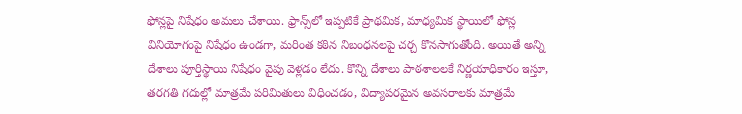ఫోన్లపై నిషేధం అమలు చేశాయి. ఫ్రాన్స్‌లో ఇప్పటికే ప్రాథమిక, మాధ్యమిక స్థాయిలో ఫోన్ల వినియోగంపై నిషేధం ఉండగా, మరింత కఠిన నిబంధనలపై చర్చ కొనసాగుతోంది. అయితే అన్ని దేశాలు పూర్తిస్థాయి నిషేధం వైపు వెళ్లడం లేదు. కొన్ని దేశాలు పాఠశాలలకే నిర్ణయాధికారం ఇస్తూ, తరగతి గదుల్లో మాత్రమే పరిమితులు విధించడం, విద్యాపరమైన అవసరాలకు మాత్రమే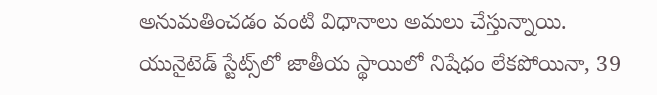అనుమతించడం వంటి విధానాలు అమలు చేస్తున్నాయి. యునైటెడ్ స్టేట్స్‌లో జాతీయ స్థాయిలో నిషేధం లేకపోయినా, 39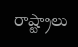రాష్ట్రాలు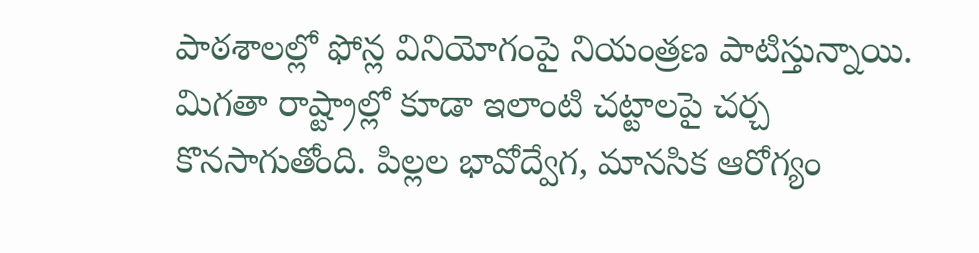పాఠశాలల్లో ఫోన్ల వినియోగంపై నియంత్రణ పాటిస్తున్నాయి. మిగతా రాష్ట్రాల్లో కూడా ఇలాంటి చట్టాలపై చర్చ కొనసాగుతోంది. పిల్లల భావోద్వేగ, మానసిక ఆరోగ్యం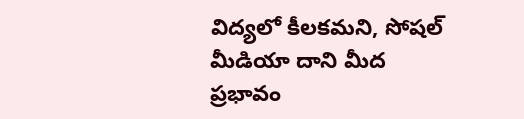విద్యలో కీలకమని, సోషల్ మీడియా దాని మీద ప్రభావం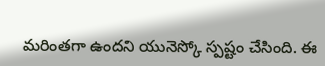మరింతగా ఉందని యునెస్కో స్పష్టం చేసింది. ఈ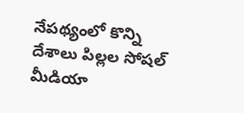నేపథ్యంలో కొన్ని దేశాలు పిల్లల సోషల్ మీడియా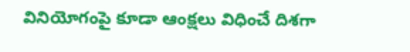వినియోగంపై కూడా ఆంక్షలు విధించే దిశగా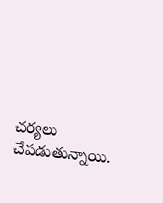చర్యలు చేపడుతున్నాయి.